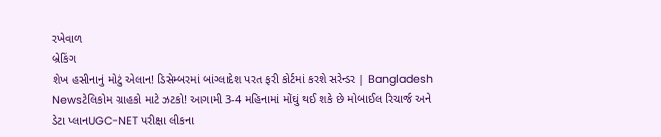રખેવાળ
બ્રેકિંગ
શેખ હસીનાનું મોટું એલાન! ડિસેમ્બરમાં બાંગ્લાદેશ પરત ફરી કોર્ટમાં કરશે સરેન્ડર | Bangladesh Newsટેલિકોમ ગ્રાહકો માટે ઝટકો! આગામી 3-4 મહિનામાં મોંઘું થઈ શકે છે મોબાઈલ રિચાર્જ અને ડેટા પ્લાનUGC-NET પરીક્ષા લીકના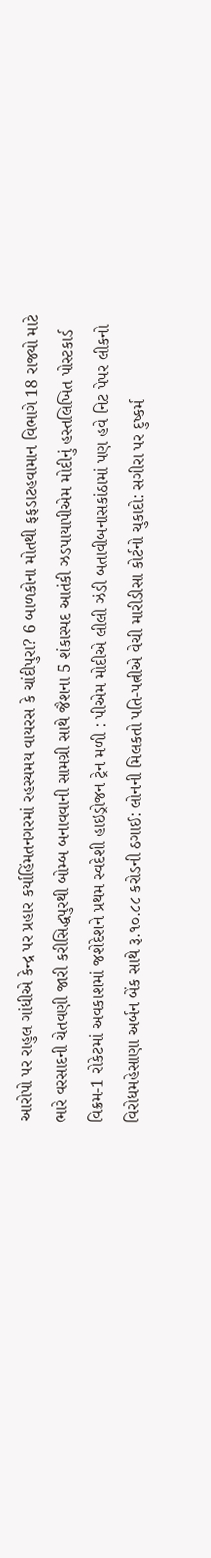આરોપો પર રાહુલ ગાંધીએ કેન્દ્ર પર પ્રહાર કર્યાહિંમતનગરમાં રહસ્યમય વાયરસ કે ચાંદીપુરા? 6 બાળકોના મોતથી ફફડાટહવામાન વિભાગે 18 રાજ્યો માટે ભારે વરસાદની ચેતવણી જારી કરીસિદ્ધપુરથી બોમ્બ બનાવવાની સામગ્રી સાથે જૈશના 5 શંકાસ્પદ આતંકી ઝડપાયાપીએમ મોદીનું હસ્તલિખિત પોસ્ટકાર્ડ વિક્રમ-1 રોકેટમાં અવકાશમાં જશેદેશને પ્રથમ સ્વદેશી હાઇડ્રોજન ટ્રેન મળી : પીએમ મોદીએ લીલી ઝંડી બતાવીબનાસકાંઠામાં પણ હવે નિટ પેપર લીકનો વિરોધમહેસાણા અર્બન બેંક સાથે રૂ.૧૦.૮૮ કરોડની ઠગાઈ: લોનની મિલકતો પતિ-પત્નીએ વેચી મારીડીસા કોર્ટનો ચુકાદો: સગીરા પર દુષ્કર્મ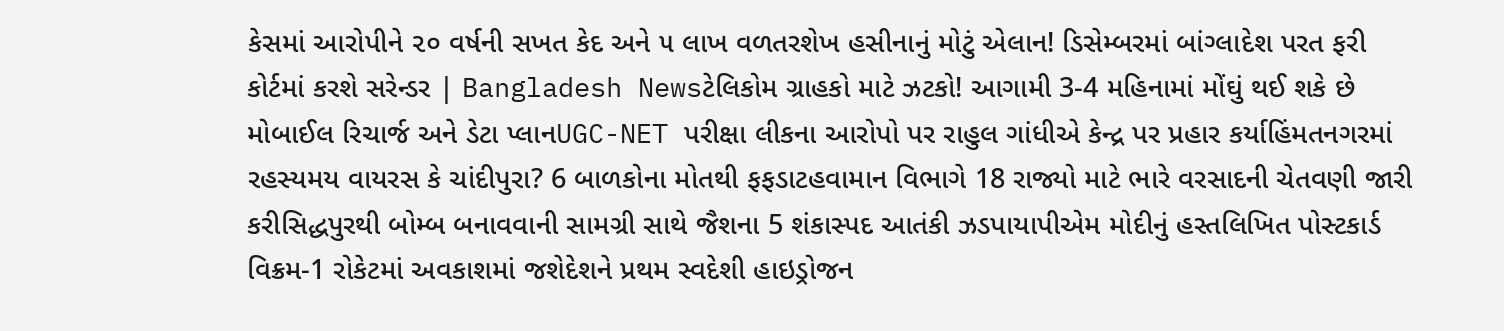કેસમાં આરોપીને ૨૦ વર્ષની સખત કેદ અને ૫ લાખ વળતરશેખ હસીનાનું મોટું એલાન! ડિસેમ્બરમાં બાંગ્લાદેશ પરત ફરી કોર્ટમાં કરશે સરેન્ડર | Bangladesh Newsટેલિકોમ ગ્રાહકો માટે ઝટકો! આગામી 3-4 મહિનામાં મોંઘું થઈ શકે છે મોબાઈલ રિચાર્જ અને ડેટા પ્લાનUGC-NET પરીક્ષા લીકના આરોપો પર રાહુલ ગાંધીએ કેન્દ્ર પર પ્રહાર કર્યાહિંમતનગરમાં રહસ્યમય વાયરસ કે ચાંદીપુરા? 6 બાળકોના મોતથી ફફડાટહવામાન વિભાગે 18 રાજ્યો માટે ભારે વરસાદની ચેતવણી જારી કરીસિદ્ધપુરથી બોમ્બ બનાવવાની સામગ્રી સાથે જૈશના 5 શંકાસ્પદ આતંકી ઝડપાયાપીએમ મોદીનું હસ્તલિખિત પોસ્ટકાર્ડ વિક્રમ-1 રોકેટમાં અવકાશમાં જશેદેશને પ્રથમ સ્વદેશી હાઇડ્રોજન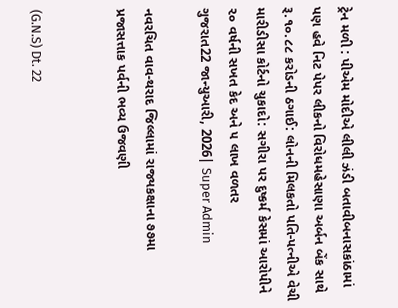ટ્રેન મળી : પીએમ મોદીએ લીલી ઝંડી બતાવીબનાસકાંઠામાં પણ હવે નિટ પેપર લીકનો વિરોધમહેસાણા અર્બન બેંક સાથે રૂ.૧૦.૮૮ કરોડની ઠગાઈ: લોનની મિલકતો પતિ-પત્નીએ વેચી મારીડીસા કોર્ટનો ચુકાદો: સગીરા પર દુષ્કર્મ કેસમાં આરોપીને ૨૦ વર્ષની સખત કેદ અને ૫ લાખ વળતર
ગુજરાત22 જાન્યુઆરી, 2026| Super Admin

નવરચિત વાવ-થરાદ જિલ્લામાં રાજ્યકક્ષાના ૭૭મા પ્રજાસત્તાક પર્વની ભવ્ય ઉજવણી


(G.N.S) Dt. 22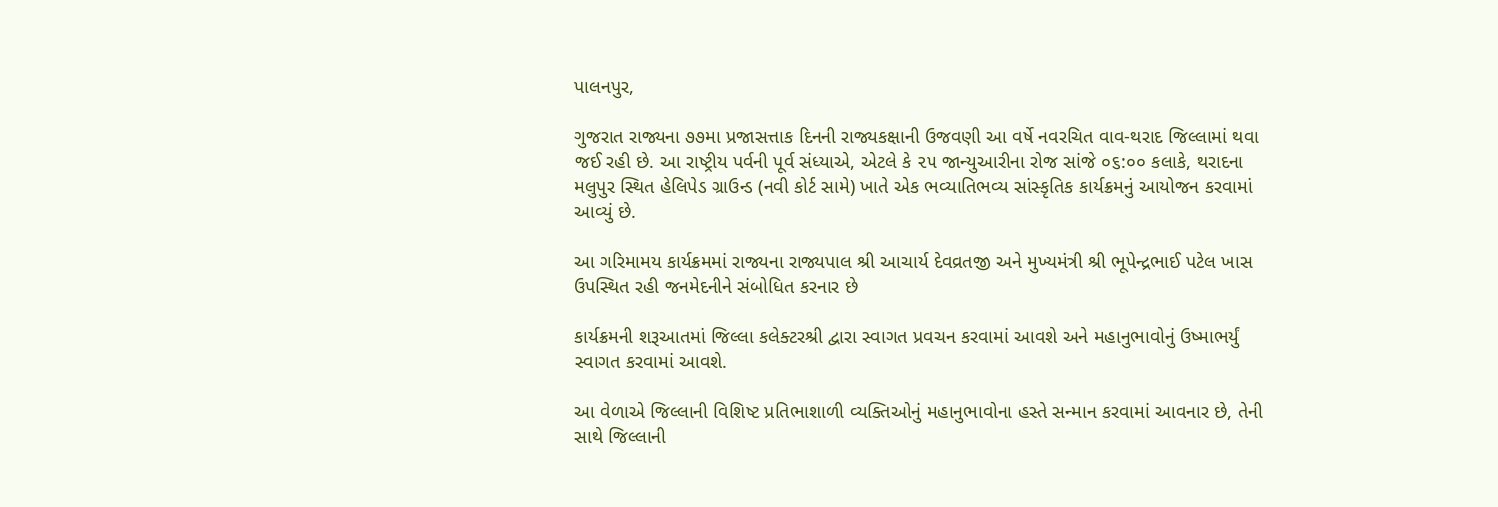પાલનપુર,

ગુજરાત રાજ્યના ૭૭મા પ્રજાસત્તાક દિનની રાજ્યકક્ષાની ઉજવણી આ વર્ષે નવરચિત વાવ-થરાદ જિલ્લામાં થવા જઈ રહી છે. આ રાષ્ટ્રીય પર્વની પૂર્વ સંધ્યાએ, એટલે કે ૨૫ જાન્યુઆરીના રોજ સાંજે ૦૬:૦૦ કલાકે, થરાદના મલુપુર સ્થિત હેલિપેડ ગ્રાઉન્ડ (નવી કોર્ટ સામે) ખાતે એક ભવ્યાતિભવ્ય સાંસ્કૃતિક કાર્યક્રમનું આયોજન કરવામાં આવ્યું છે.

આ ગરિમામય કાર્યક્રમમાં રાજ્યના રાજ્યપાલ શ્રી આચાર્ય દેવવ્રતજી અને મુખ્યમંત્રી શ્રી ભૂપેન્દ્રભાઈ પટેલ ખાસ ઉપસ્થિત રહી જનમેદનીને સંબોધિત કરનાર છે

કાર્યક્રમની શરૂઆતમાં જિલ્લા કલેક્ટરશ્રી દ્વારા સ્વાગત પ્રવચન કરવામાં આવશે અને મહાનુભાવોનું ઉષ્માભર્યું સ્વાગત કરવામાં આવશે.

આ વેળાએ જિલ્લાની વિશિષ્ટ પ્રતિભાશાળી વ્યક્તિઓનું મહાનુભાવોના હસ્તે સન્માન કરવામાં આવનાર છે, તેની સાથે જિલ્લાની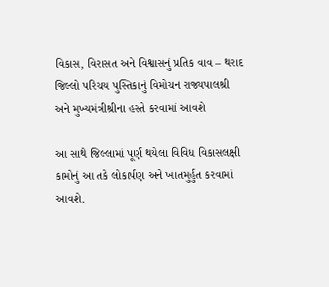વિકાસ, વિરાસત અને વિશ્વાસનું પ્રતિક વાવ – થરાદ જિલ્લો પરિચય પુસ્તિકાનું વિમોચન રાજ્યપાલશ્રી અને મુખ્યમંત્રીશ્રીના હસ્તે કરવામાં આવશે

આ સાથે જિલ્લામાં પૂર્ણ થયેલા વિવિધ વિકાસલક્ષી કામોનું આ તકે લોકાર્પણ અને ખાતમુર્હુત કરવામાં આવશે.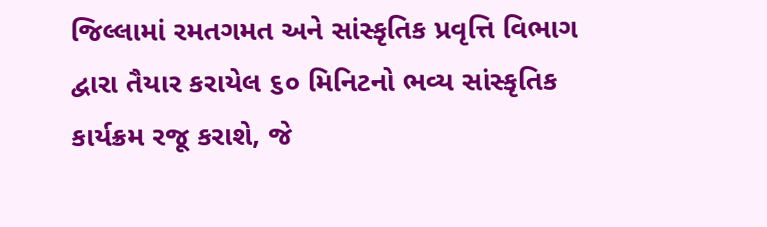જિલ્લામાં રમતગમત અને સાંસ્કૃતિક પ્રવૃત્તિ વિભાગ દ્વારા તૈયાર કરાયેલ ૬૦ મિનિટનો ભવ્ય સાંસ્કૃતિક કાર્યક્રમ રજૂ કરાશે, જે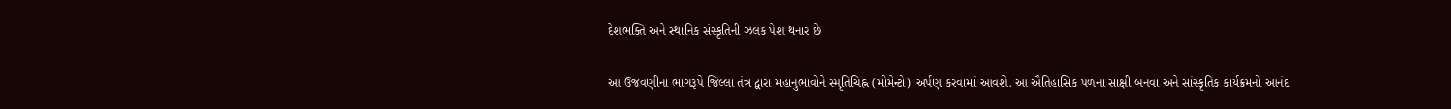દેશભક્તિ અને સ્થાનિક સંસ્કૃતિની ઝલક પેશ થનાર છે

આ ઉજવણીના ભાગરૂપે જિલ્લા તંત્ર દ્વારા મહાનુભાવોને સ્મૃતિચિહ્ન (મોમેન્ટો) અર્પણ કરવામાં આવશે. આ ઐતિહાસિક પળના સાક્ષી બનવા અને સાંસ્કૃતિક કાર્યક્રમનો આનંદ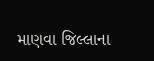માણવા જિલ્લાના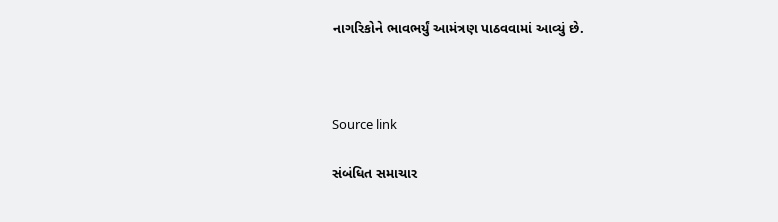નાગરિકોને ભાવભર્યું આમંત્રણ પાઠવવામાં આવ્યું છે.



Source link

સંબંધિત સમાચાર